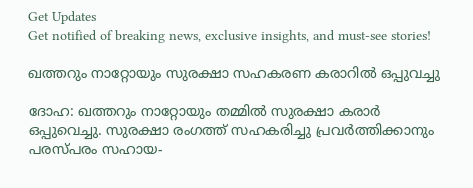Get Updates
Get notified of breaking news, exclusive insights, and must-see stories!

ഖത്തറും നാറ്റോയും സുരക്ഷാ സഹകരണ കരാറില്‍ ഒപ്പുവച്ചു

ദോഹ: ഖത്തറും നാറ്റോയും തമ്മില്‍ സുരക്ഷാ കരാര്‍ ഒപ്പുവെച്ചു. സുരക്ഷാ രംഗത്ത് സഹകരിച്ചു പ്രവര്‍ത്തിക്കാനും പരസ്പരം സഹായ-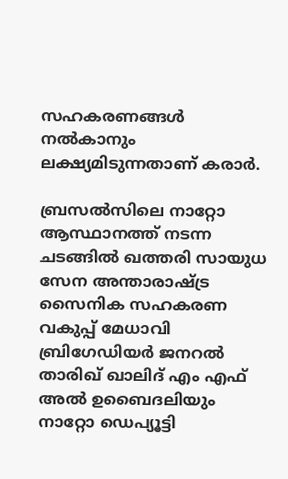സഹകരണങ്ങള്‍ നല്‍കാനും ലക്ഷ്യമിടുന്നതാണ് കരാര്‍.

ബ്രസല്‍സിലെ നാറ്റോ ആസ്ഥാനത്ത് നടന്ന ചടങ്ങില്‍ ഖത്തരി സായുധ സേന അന്താരാഷ്ട്ര സൈനിക സഹകരണ വകുപ്പ് മേധാവി ബ്രിഗേഡിയര്‍ ജനറല്‍ താരിഖ് ഖാലിദ് എം എഫ് അല്‍ ഉബൈദലിയും നാറ്റോ ഡെപ്യൂട്ടി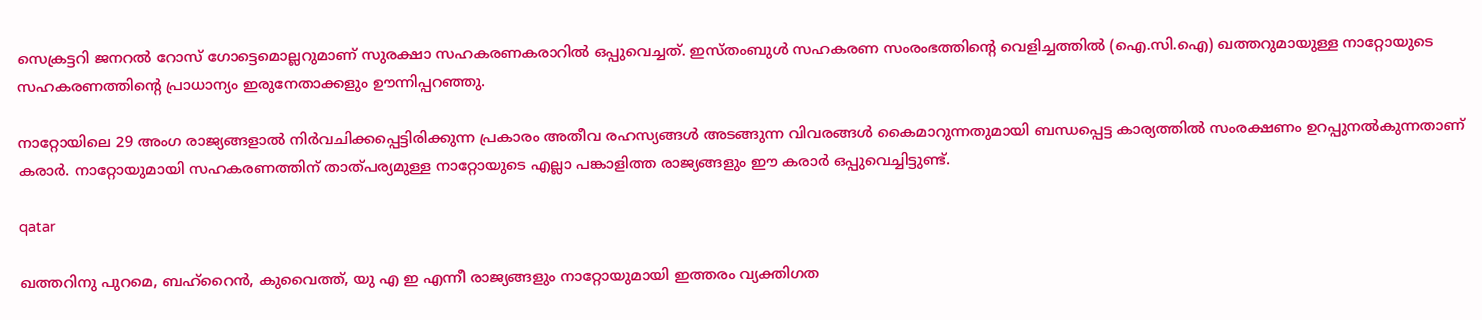സെക്രട്ടറി ജനറല്‍ റോസ് ഗോട്ടെമൊല്ലറുമാണ് സുരക്ഷാ സഹകരണകരാറില്‍ ഒപ്പുവെച്ചത്. ഇസ്തംബുള്‍ സഹകരണ സംരംഭത്തിന്റെ വെളിച്ചത്തില്‍ (ഐ.സി.ഐ) ഖത്തറുമായുള്ള നാറ്റോയുടെ സഹകരണത്തിന്റെ പ്രാധാന്യം ഇരുനേതാക്കളും ഊന്നിപ്പറഞ്ഞു.

നാറ്റോയിലെ 29 അംഗ രാജ്യങ്ങളാല്‍ നിര്‍വചിക്കപ്പെട്ടിരിക്കുന്ന പ്രകാരം അതീവ രഹസ്യങ്ങള്‍ അടങ്ങുന്ന വിവരങ്ങള്‍ കൈമാറുന്നതുമായി ബന്ധപ്പെട്ട കാര്യത്തില്‍ സംരക്ഷണം ഉറപ്പുനല്‍കുന്നതാണ് കരാര്‍. നാറ്റോയുമായി സഹകരണത്തിന് താത്പര്യമുള്ള നാറ്റോയുടെ എല്ലാ പങ്കാളിത്ത രാജ്യങ്ങളും ഈ കരാര്‍ ഒപ്പുവെച്ചിട്ടുണ്ട്.

qatar

ഖത്തറിനു പുറമെ, ബഹ്റൈന്‍, കുവൈത്ത്, യു എ ഇ എന്നീ രാജ്യങ്ങളും നാറ്റോയുമായി ഇത്തരം വ്യക്തിഗത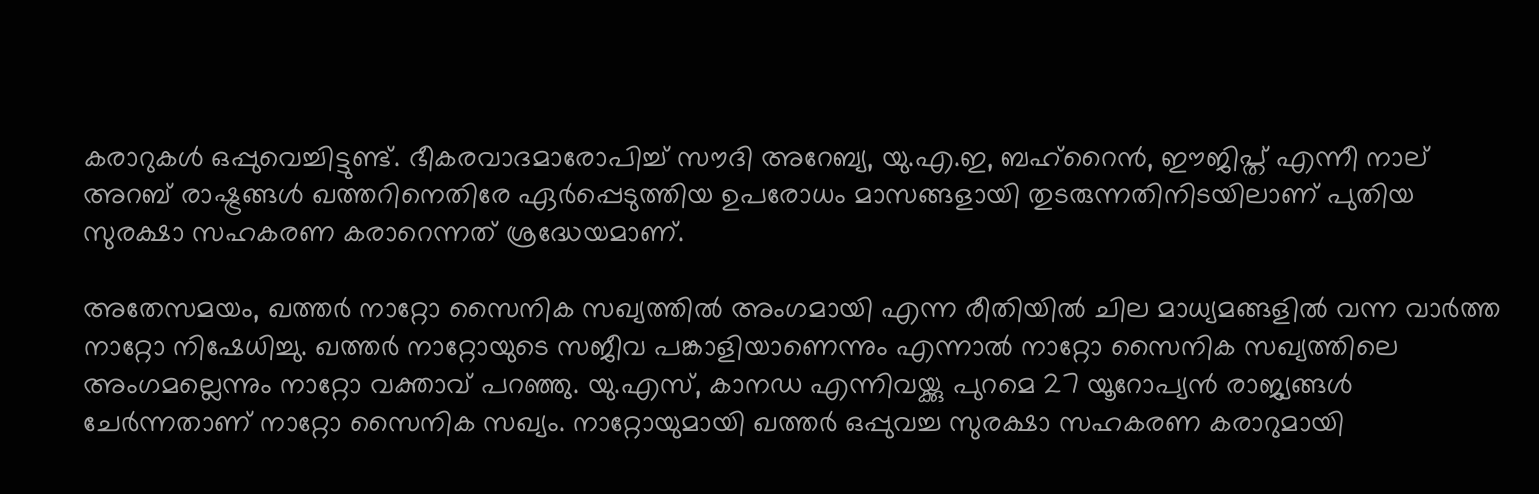കരാറുകള്‍ ഒപ്പുവെച്ചിട്ടുണ്ട്. ഭീകരവാദമാരോപിച്ച് സൗദി അറേബ്യ, യു.എ.ഇ, ബഹ്‌റൈന്‍, ഈജിപ്ത് എന്നീ നാല് അറബ് രാഷ്ട്രങ്ങള്‍ ഖത്തറിനെതിരേ ഏര്‍പ്പെടുത്തിയ ഉപരോധം മാസങ്ങളായി തുടരുന്നതിനിടയിലാണ് പുതിയ സുരക്ഷാ സഹകരണ കരാറെന്നത് ശ്രദ്ധേയമാണ്.

അതേസമയം, ഖത്തര്‍ നാറ്റോ സൈനിക സഖ്യത്തില്‍ അംഗമായി എന്ന രീതിയില്‍ ചില മാധ്യമങ്ങളില്‍ വന്ന വാര്‍ത്ത നാറ്റോ നിഷേധിച്ചു. ഖത്തര്‍ നാറ്റോയുടെ സജീവ പങ്കാളിയാണെന്നും എന്നാല്‍ നാറ്റോ സൈനിക സഖ്യത്തിലെ അംഗമല്ലെന്നും നാറ്റോ വക്താവ് പറഞ്ഞു. യു.എസ്, കാനഡ എന്നിവയ്ക്കു പുറമെ 27 യൂറോപ്യന്‍ രാജ്യങ്ങള്‍ ചേര്‍ന്നതാണ് നാറ്റോ സൈനിക സഖ്യം. നാറ്റോയുമായി ഖത്തര്‍ ഒപ്പുവച്ച സുരക്ഷാ സഹകരണ കരാറുമായി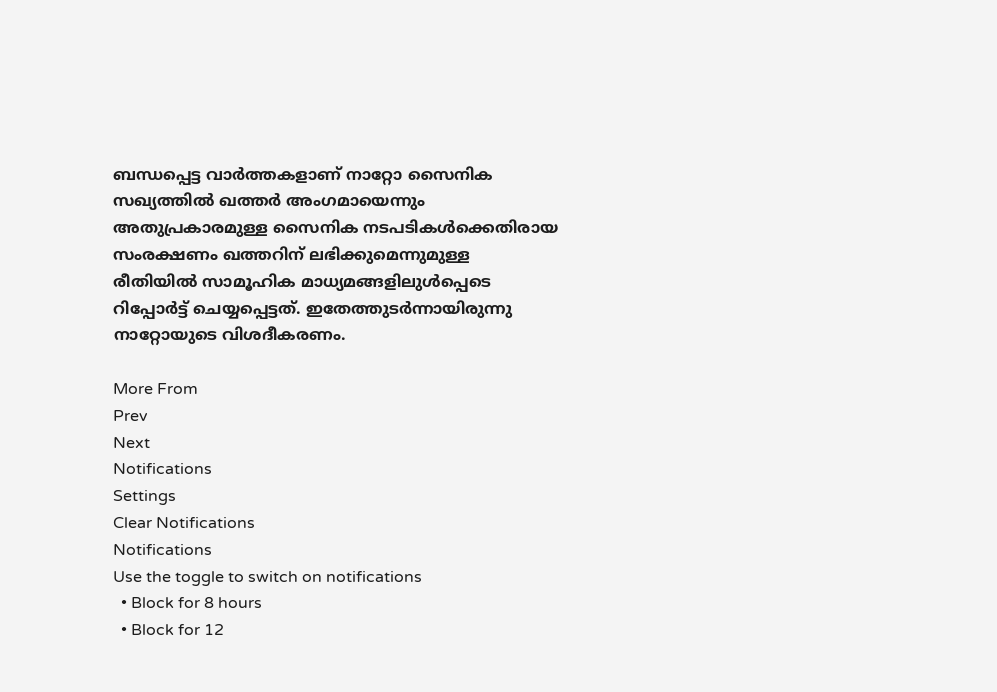ബന്ധപ്പെട്ട വാര്‍ത്തകളാണ് നാറ്റോ സൈനിക സഖ്യത്തില്‍ ഖത്തര്‍ അംഗമായെന്നും അതുപ്രകാരമുള്ള സൈനിക നടപടികള്‍ക്കെതിരായ സംരക്ഷണം ഖത്തറിന് ലഭിക്കുമെന്നുമുള്ള രീതിയില്‍ സാമൂഹിക മാധ്യമങ്ങളിലുള്‍പ്പെടെ റിപ്പോര്‍ട്ട് ചെയ്യപ്പെട്ടത്. ഇതേത്തുടര്‍ന്നായിരുന്നു നാറ്റോയുടെ വിശദീകരണം.

More From
Prev
Next
Notifications
Settings
Clear Notifications
Notifications
Use the toggle to switch on notifications
  • Block for 8 hours
  • Block for 12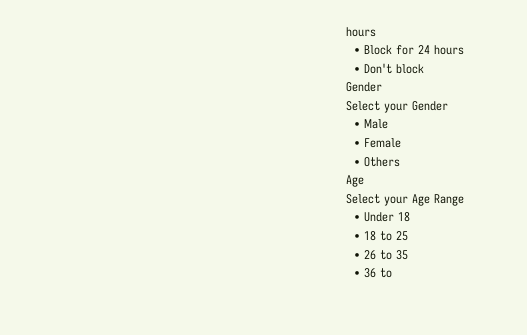hours
  • Block for 24 hours
  • Don't block
Gender
Select your Gender
  • Male
  • Female
  • Others
Age
Select your Age Range
  • Under 18
  • 18 to 25
  • 26 to 35
  • 36 to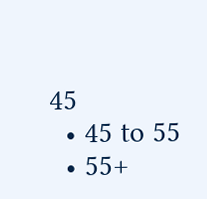45
  • 45 to 55
  • 55+